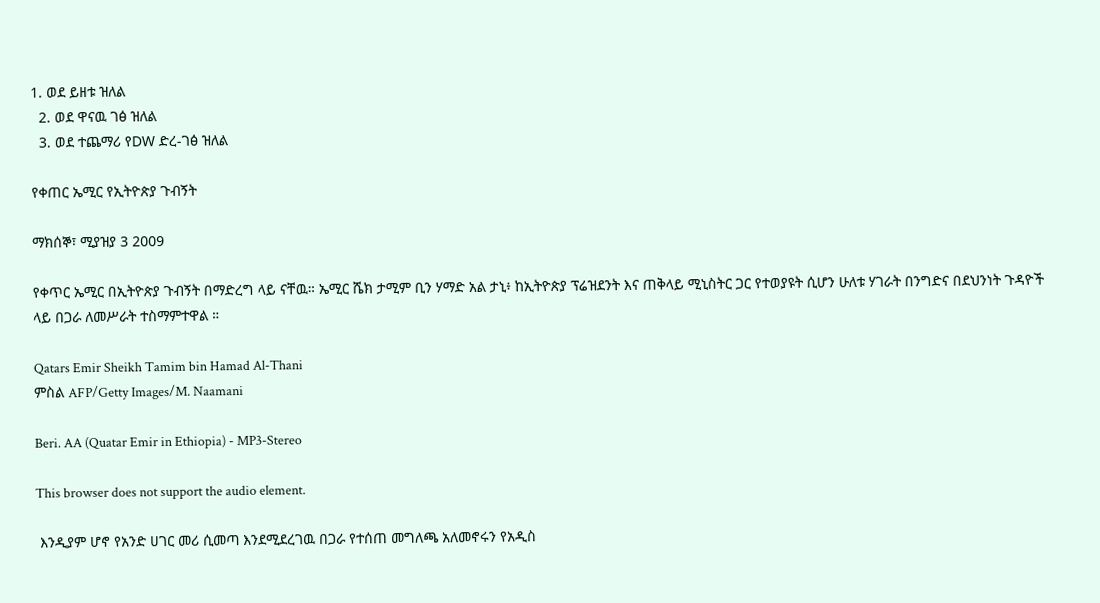1. ወደ ይዘቱ ዝለል
  2. ወደ ዋናዉ ገፅ ዝለል
  3. ወደ ተጨማሪ የDW ድረ-ገፅ ዝለል

የቀጠር ኤሚር የኢትዮጵያ ጉብኝት

ማክሰኞ፣ ሚያዝያ 3 2009

የቀጥር ኤሚር በኢትዮጵያ ጉብኝት በማድረግ ላይ ናቸዉ። ኤሚር ሼክ ታሚም ቢን ሃማድ አል ታኒ፥ ከኢትዮጵያ ፕሬዝደንት እና ጠቅላይ ሚኒስትር ጋር የተወያዩት ሲሆን ሁለቱ ሃገራት በንግድና በደህንነት ጉዳዮች ላይ በጋራ ለመሥራት ተስማምተዋል ።

Qatars Emir Sheikh Tamim bin Hamad Al-Thani
ምስል AFP/Getty Images/M. Naamani

Beri. AA (Quatar Emir in Ethiopia) - MP3-Stereo

This browser does not support the audio element.

 እንዲያም ሆኖ የአንድ ሀገር መሪ ሲመጣ እንደሚደረገዉ በጋራ የተሰጠ መግለጫ አለመኖሩን የአዲስ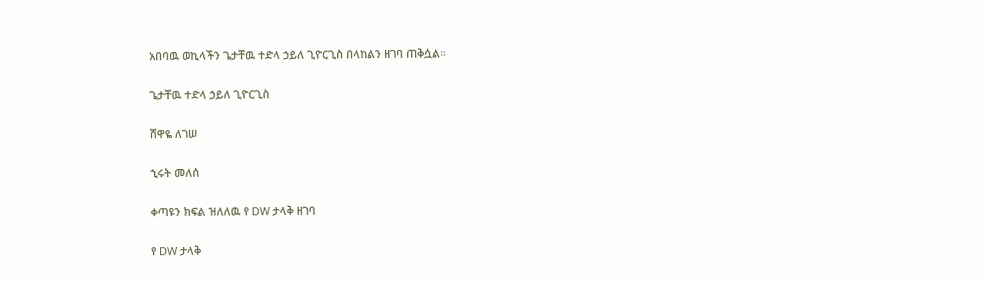አበባዉ ወኪላችን ጌታቸዉ ተድላ ኃይለ ጊዮርጊስ በላከልን ዘገባ ጠቅሷል።

ጌታቸዉ ተድላ ኃይለ ጊዮርጊስ

ሸዋዬ ለገሠ

ኂሩት መለሰ

ቀጣዩን ክፍል ዝለለዉ የ DW ታላቅ ዘገባ

የ DW ታላቅ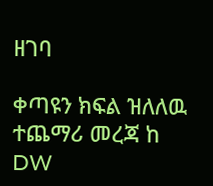ዘገባ

ቀጣዩን ክፍል ዝለለዉ ተጨማሪ መረጃ ከ DW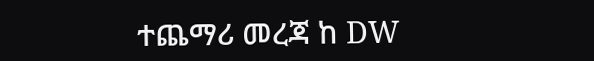ተጨማሪ መረጃ ከ DW